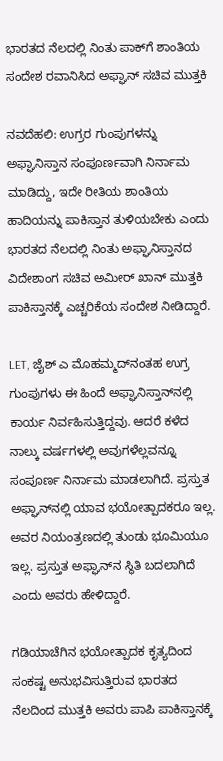ಭಾರತದ ನೆಲದಲ್ಲಿ ನಿಂತು ಪಾಕ್‌ಗೆ ಶಾಂತಿಯ ಸಂದೇಶ ರವಾನಿಸಿದ ಅಫ್ಘಾನ್ ಸಚಿವ ಮುತ್ತಕಿ

ನವದೆಹಲಿ: ಉಗ್ರರ ಗುಂಪುಗಳನ್ನು ಅಫ್ಘಾನಿಸ್ತಾನ ಸಂಪೂರ್ಣವಾಗಿ ನಿರ್ನಾಮ ಮಾಡಿದ್ದು, ಇದೇ ರೀತಿಯ ಶಾಂತಿಯ ಹಾದಿಯನ್ನು ಪಾಕಿಸ್ತಾನ ತುಳಿಯಬೇಕು ಎಂದು ಭಾರತದ ನೆಲದಲ್ಲಿ ನಿಂತು ಅಫ್ಘಾನಿಸ್ತಾನದ ವಿದೇಶಾಂಗ ಸಚಿವ ಅಮೀರ್ ಖಾನ್ ಮುತ್ತಕಿ ಪಾಕಿಸ್ತಾನಕ್ಕೆ ಎಚ್ಚರಿಕೆಯ ಸಂದೇಶ ನೀಡಿದ್ದಾರೆ.

LET, ಜೈಶ್ ಎ ಮೊಹಮ್ಮದ್‌ನಂತಹ ಉಗ್ರ ಗುಂಪುಗಳು ಈ ಹಿಂದೆ ಅಫ್ಘಾನಿಸ್ತಾನ್‌ನಲ್ಲಿ ಕಾರ್ಯ ನಿರ್ವಹಿಸುತ್ತಿದ್ದವು. ಆದರೆ ಕಳೆದ ನಾಲ್ಕು ವರ್ಷಗಳಲ್ಲಿ ಅವುಗಳೆಲ್ಲವನ್ನೂ ಸಂಪೂರ್ಣ ನಿರ್ನಾಮ ಮಾಡಲಾಗಿದೆ. ಪ್ರಸ್ತುತ ಅಫ್ಘಾನ್‌ನಲ್ಲಿ ಯಾವ ಭಯೋತ್ಪಾದಕರೂ ಇಲ್ಲ. ಅವರ ನಿಯಂತ್ರಣದಲ್ಲಿ ತುಂಡು ಭೂಮಿಯೂ ಇಲ್ಲ. ಪ್ರಸ್ತುತ ಅಫ್ಘಾನ್‌ನ ಸ್ಥಿತಿ ಬದಲಾಗಿದೆ ಎಂದು ಅವರು ಹೇಳಿದ್ದಾರೆ.

ಗಡಿಯಾಚೆಗಿನ ಭಯೋತ್ಪಾದಕ ಕೃತ್ಯದಿಂದ ಸಂಕಷ್ಟ ಅನುಭವಿಸುತ್ತಿರುವ ಭಾರತದ ನೆಲದಿಂದ ಮುತ್ತಕಿ ಅವರು ಪಾಪಿ ಪಾಕಿಸ್ತಾನಕ್ಕೆ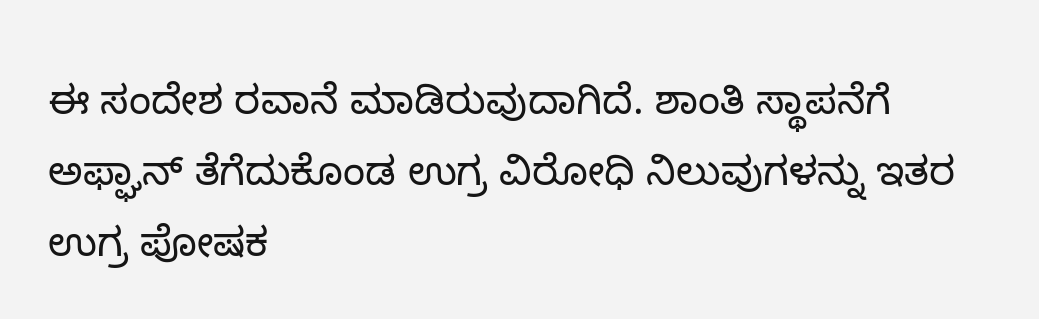ಈ ಸಂದೇಶ ರವಾನೆ ಮಾಡಿರುವುದಾಗಿದೆ. ಶಾಂತಿ ಸ್ಥಾಪನೆಗೆ ಅಫ್ಘಾನ್ ತೆಗೆದುಕೊಂಡ ಉಗ್ರ ವಿರೋಧಿ ನಿಲುವುಗಳನ್ನು ಇತರ ಉಗ್ರ ಪೋಷಕ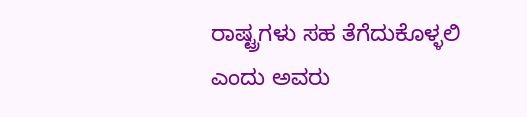ರಾಷ್ಟ್ರಗಳು ಸಹ ತೆಗೆದುಕೊಳ್ಳಲಿ ಎಂದು ಅವರು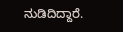ನುಡಿದಿದ್ದಾರೆ.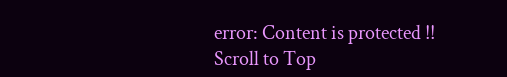error: Content is protected !!
Scroll to Top